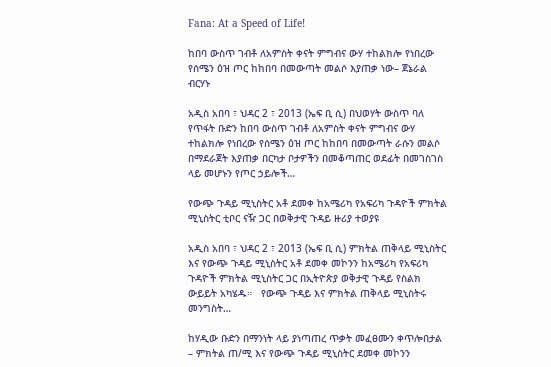Fana: At a Speed of Life!

ከበባ ውስጥ ገብቶ ለአምስት ቀናት ምግብና ውሃ ተከልክሎ የነበረው የሰሜን ዕዝ ጦር ከከበባ በመውጣት መልሶ እያጠቃ ነው– ጀኔራል ብርሃኑ

አዲስ አበባ ፣ ህዳር 2 ፣ 2013 (ኤፍ ቢ ሲ) በህወሃት ውስጥ ባለ የጥፋት ቡድን ከበባ ውስጥ ገብቶ ለአምስት ቀናት ምግብና ውሃ ተከልክሎ የነበረው የሰሜን ዕዝ ጦር ከከበባ በመውጣት ራሱን መልሶ በማደራጀት እያጠቃ በርካታ ቦታዎችን በመቆጣጠር ወደፊት በመገስገስ ላይ መሆኑን የጦር ኃይሎች…

የውጭ ጉዳይ ሚኒስትር አቶ ደመቀ ከአሜሪካ የአፍሪካ ጉዳዮች ምክትል ሚኒስትር ቲቦር ናዥ ጋር በወቅታዊ ጉዳይ ዙሪያ ተወያዩ

አዲስ አበባ ፣ ህዳር 2 ፣ 2013 (ኤፍ ቢ ሲ) ምክትል ጠቅላይ ሚኒስትር እና የውጭ ጉዳይ ሚኒስትር አቶ ደመቀ መኮንን ከአሜሪካ የአፍሪካ ጉዳዮች ምክትል ሚኒስትር ጋር በኢትዮጵያ ወቅታዊ ጉዳይ የስልክ ውይይት አካሄዱ።   የውጭ ጉዳይ እና ምክትል ጠቅላይ ሚኒስትሩ መንግስት…

ከሃዲው ቡድን በማንነት ላይ ያነጣጠረ ጥቃት መፈፀሙን ቀጥሎበታል – ምክትል ጠ/ሚ እና የውጭ ጉዳይ ሚኒስትር ደመቀ መኮንን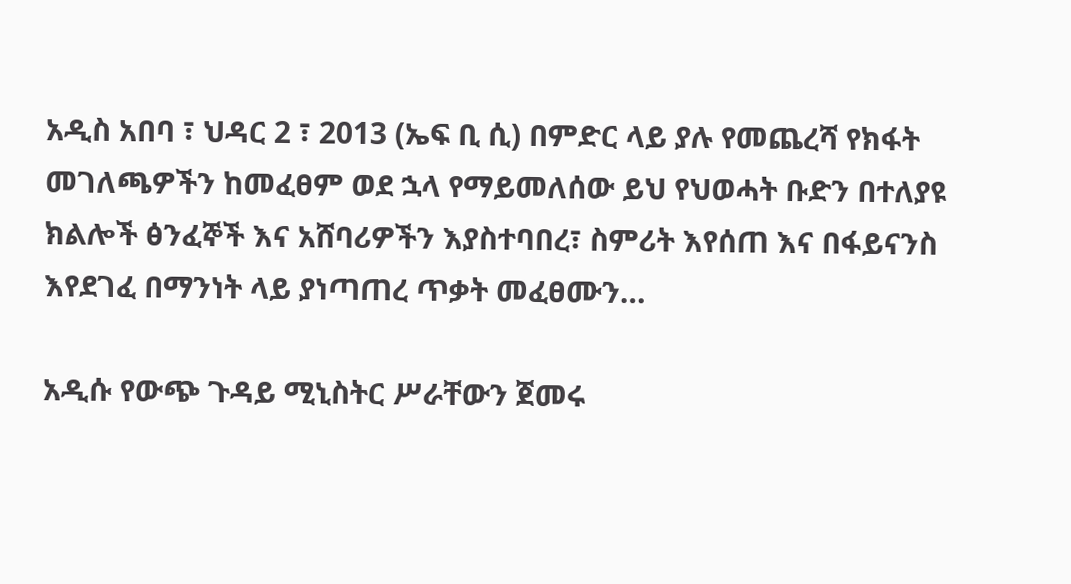አዲስ አበባ ፣ ህዳር 2 ፣ 2013 (ኤፍ ቢ ሲ) በምድር ላይ ያሉ የመጨረሻ የክፋት መገለጫዎችን ከመፈፀም ወደ ኋላ የማይመለሰው ይህ የህወሓት ቡድን በተለያዩ ክልሎች ፅንፈኞች እና አሸባሪዎችን እያስተባበረ፣ ስምሪት እየሰጠ እና በፋይናንስ እየደገፈ በማንነት ላይ ያነጣጠረ ጥቃት መፈፀሙን…

አዲሱ የውጭ ጉዳይ ሚኒስትር ሥራቸውን ጀመሩ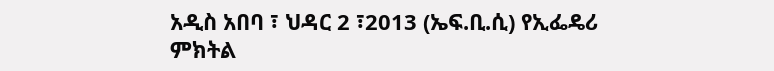አዲስ አበባ ፣ ህዳር 2 ፣2013 (ኤፍ.ቢ.ሲ) የኢፌዴሪ ምክትል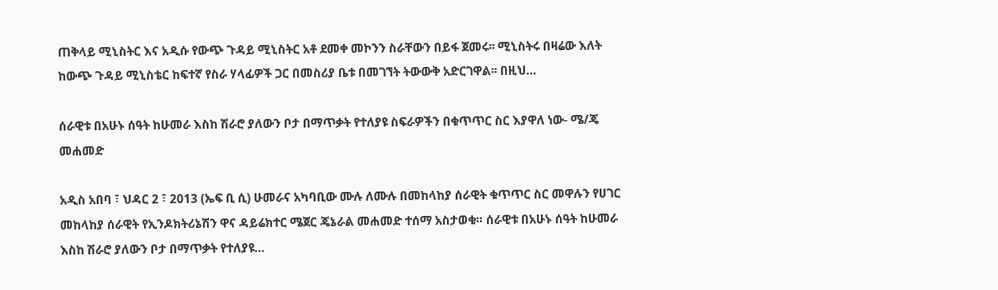ጠቅላይ ሚኒስትር እና አዲሱ የውጭ ጉዳይ ሚኒስትር አቶ ደመቀ መኮንን ስራቸውን በይፋ ጀመሩ፡፡ ሚኒስትሩ በዛሬው እለት ከውጭ ጉዳይ ሚኒስቴር ከፍተኛ የስራ ሃላፊዎች ጋር በመስሪያ ቤቱ በመገኘት ትውውቅ አድርገዋል፡፡ በዚህ…

ሰራዊቱ በአሁኑ ሰዓት ከሁመራ እስከ ሽራሮ ያለውን ቦታ በማጥቃት የተለያዩ ስፍራዎችን በቁጥጥር ስር እያዋለ ነው- ሜ/ጄ መሐመድ

አዲስ አበባ ፣ ህዳር 2 ፣ 2013 (ኤፍ ቢ ሲ) ሁመራና አካባቢው ሙሉ ለሙሉ በመከላከያ ሰራዊት ቁጥጥር ስር መዋሉን የሀገር መከላከያ ሰራዊት የኢንዶክትሪኔሽን ዋና ዳይሬክተር ሜጀር ጄኔራል መሐመድ ተሰማ አስታወቁ። ሰራዊቱ በአሁኑ ሰዓት ከሁመራ እስከ ሽራሮ ያለውን ቦታ በማጥቃት የተለያዩ…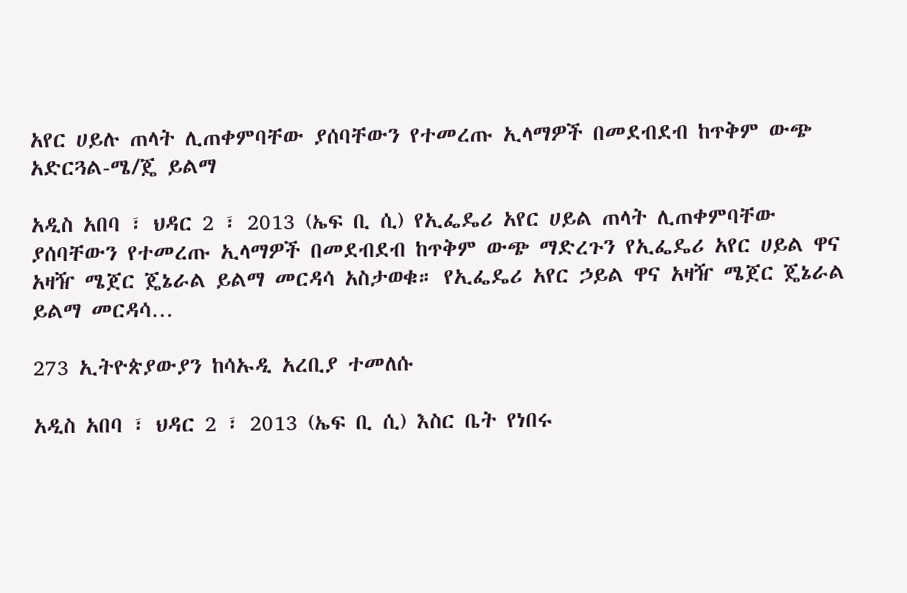አየር ሀይሉ ጠላት ሊጠቀምባቸው ያሰባቸውን የተመረጡ ኢላማዎች በመደብደብ ከጥቅም ውጭ አድርጓል-ሜ/ጄ ይልማ

አዲስ አበባ ፣ ህዳር 2 ፣ 2013 (ኤፍ ቢ ሲ) የኢፌዴሪ አየር ሀይል ጠላት ሊጠቀምባቸው ያሰባቸውን የተመረጡ ኢላማዎች በመደብደብ ከጥቅም ውጭ ማድረጉን የኢፌዴሪ አየር ሀይል ዋና አዛዥ ሜጀር ጄኔራል ይልማ መርዳሳ አስታወቁ። የኢፌዴሪ አየር ኃይል ዋና አዛዥ ሜጀር ጄኔራል ይልማ መርዳሳ…

273 ኢትዮጵያውያን ከሳኡዲ አረቢያ ተመለሱ

አዲስ አበባ ፣ ህዳር 2 ፣ 2013 (ኤፍ ቢ ሲ) እስር ቤት የነበሩ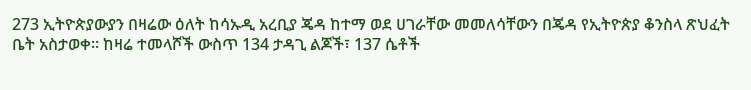273 ኢትዮጵያውያን በዛሬው ዕለት ከሳኡዲ አረቢያ ጄዳ ከተማ ወደ ሀገራቸው መመለሳቸውን በጄዳ የኢትዮጵያ ቆንስላ ጽህፈት ቤት አስታወቀ። ከዛሬ ተመላሾች ውስጥ 134 ታዳጊ ልጆች፣ 137 ሴቶች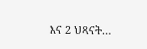እና 2 ህጻናት…